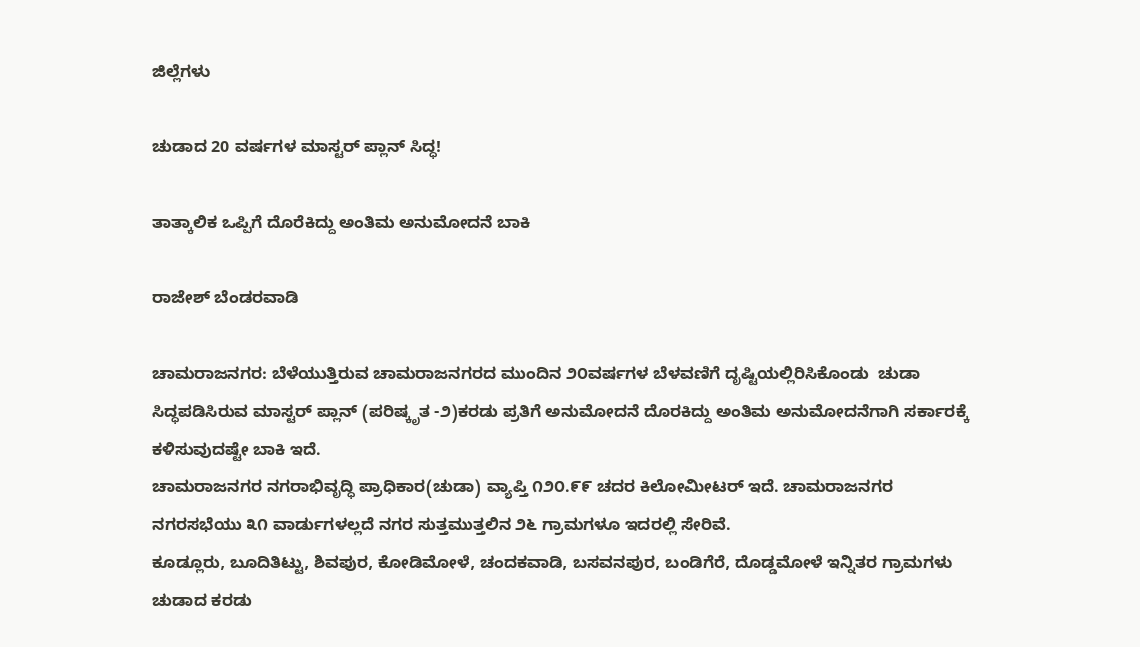ಜಿಲ್ಲೆಗಳು

ಚುಡಾದ 20 ವರ್ಷಗಳ ಮಾಸ್ಟರ್ ಪ್ಲಾನ್ ಸಿದ್ಧ!

ತಾತ್ಕಾಲಿಕ ಒಪ್ಪಿಗೆ ದೊರೆಕಿದ್ದು ಅಂತಿಮ ಅನುಮೋದನೆ ಬಾಕಿ

ರಾಜೇಶ್ ಬೆಂಡರವಾಡಿ

ಚಾಮರಾಜನಗರ: ಬೆಳೆಯುತ್ತಿರುವ ಚಾಮರಾಜನಗರದ ಮುಂದಿನ ೨೦ವರ್ಷಗಳ ಬೆಳವಣಿಗೆ ದೃಷ್ಟಿಯಲ್ಲಿರಿಸಿಕೊಂಡು  ಚುಡಾ ಸಿದ್ಧಪಡಿಸಿರುವ ಮಾಸ್ಟರ್ ಪ್ಲಾನ್ (ಪರಿಷ್ಕೃತ -೨)ಕರಡು ಪ್ರತಿಗೆ ಅನುಮೋದನೆ ದೊರಕಿದ್ದು ಅಂತಿಮ ಅನುಮೋದನೆಗಾಗಿ ಸರ್ಕಾರಕ್ಕೆ ಕಳಿಸುವುದಷ್ಟೇ ಬಾಕಿ ಇದೆ.
ಚಾಮರಾಜನಗರ ನಗರಾಭಿವೃದ್ಧಿ ಪ್ರಾಧಿಕಾರ(ಚುಡಾ) ವ್ಯಾಪ್ತಿ ೧೨೦.೯೯ ಚದರ ಕಿಲೋಮೀಟರ್ ಇದೆ. ಚಾಮರಾಜನಗರ ನಗರಸಭೆಯು ೩೧ ವಾರ್ಡುಗಳಲ್ಲದೆ ನಗರ ಸುತ್ತಮುತ್ತಲಿನ ೨೬ ಗ್ರಾಮಗಳೂ ಇದರಲ್ಲಿ ಸೇರಿವೆ.
ಕೂಡ್ಲೂರು, ಬೂದಿತಿಟ್ಟು, ಶಿವಪುರ, ಕೋಡಿಮೋಳೆ, ಚಂದಕವಾಡಿ, ಬಸವನಪುರ, ಬಂಡಿಗೆರೆ, ದೊಡ್ಡಮೋಳೆ ಇನ್ನಿತರ ಗ್ರಾಮಗಳು ಚುಡಾದ ಕರಡು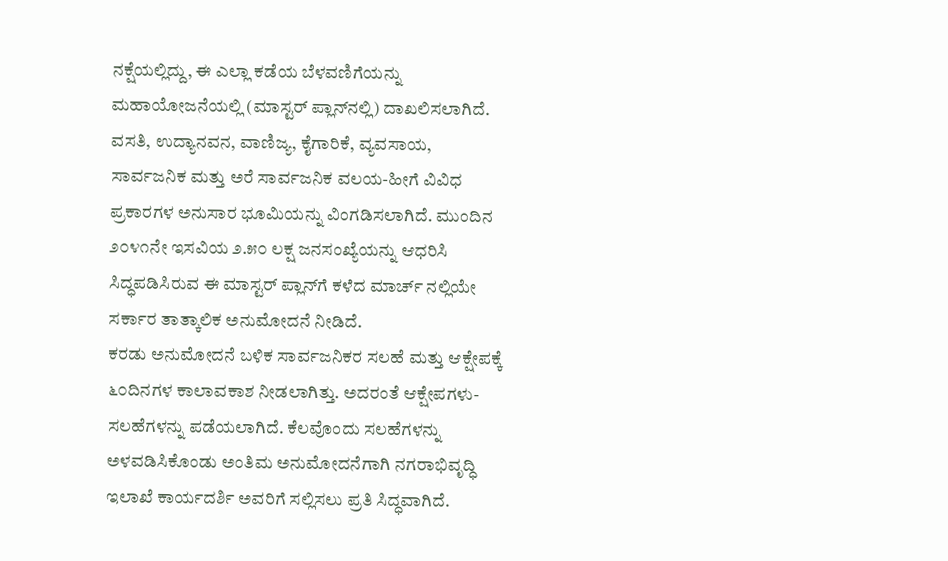ನಕ್ಷೆಯಲ್ಲಿದ್ದು, ಈ ಎಲ್ಲಾ ಕಡೆಯ ಬೆಳವಣಿಗೆಯನ್ನು ಮಹಾಯೋಜನೆಯಲ್ಲಿ (ಮಾಸ್ಟರ್ ಪ್ಲಾನ್‌ನಲ್ಲಿ) ದಾಖಲಿಸಲಾಗಿದೆ.
ವಸತಿ, ಉದ್ಯಾನವನ, ವಾಣಿಜ್ಯ, ಕೈಗಾರಿಕೆ, ವ್ಯವಸಾಯ, ಸಾರ್ವಜನಿಕ ಮತ್ತು ಅರೆ ಸಾರ್ವಜನಿಕ ವಲಯ-ಹೀಗೆ ವಿವಿಧ ಪ್ರಕಾರಗಳ ಅನುಸಾರ ಭೂಮಿಯನ್ನು ವಿಂಗಡಿಸಲಾಗಿದೆ. ಮುಂದಿನ ೨೦೪೧ನೇ ಇಸವಿಯ ೨.೫೦ ಲಕ್ಷ ಜನಸಂಖ್ಯೆಯನ್ನು ಆಧರಿಸಿ ಸಿದ್ಧಪಡಿಸಿರುವ ಈ ಮಾಸ್ಟರ್ ಪ್ಲಾನ್‌ಗೆ ಕಳೆದ ಮಾರ್ಚ್ ನಲ್ಲಿಯೇ ಸರ್ಕಾರ ತಾತ್ಕಾಲಿಕ ಅನುಮೋದನೆ ನೀಡಿದೆ.
ಕರಡು ಅನುಮೋದನೆ ಬಳಿಕ ಸಾರ್ವಜನಿಕರ ಸಲಹೆ ಮತ್ತು ಆಕ್ಷೇಪಕ್ಕೆ ೬೦ದಿನಗಳ ಕಾಲಾವಕಾಶ ನೀಡಲಾಗಿತ್ತು. ಅದರಂತೆ ಆಕ್ಷೇಪಗಳು-ಸಲಹೆಗಳನ್ನು ಪಡೆಯಲಾಗಿದೆ. ಕೆಲವೊಂದು ಸಲಹೆಗಳನ್ನು ಅಳವಡಿಸಿಕೊಂಡು ಅಂತಿಮ ಅನುಮೋದನೆಗಾಗಿ ನಗರಾಭಿವೃದ್ಧಿ ಇಲಾಖೆ ಕಾರ್ಯದರ್ಶಿ ಅವರಿಗೆ ಸಲ್ಲಿಸಲು ಪ್ರತಿ ಸಿದ್ಧವಾಗಿದೆ.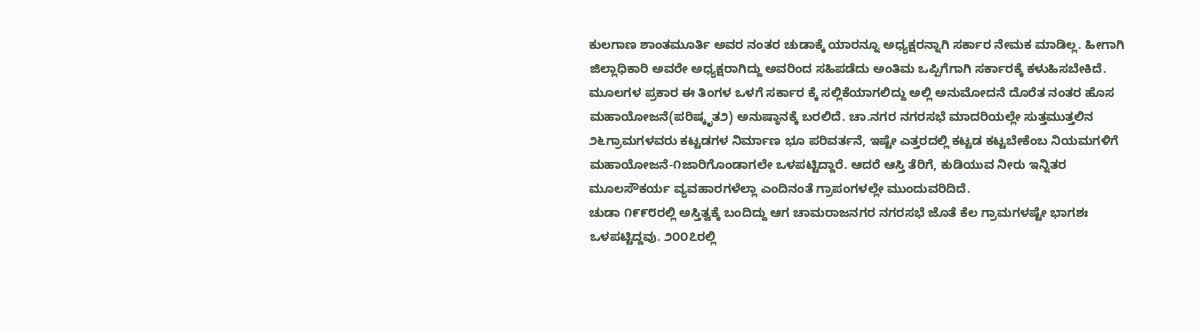ಕುಲಗಾಣ ಶಾಂತಮೂರ್ತಿ ಅವರ ನಂತರ ಚುಡಾಕ್ಕೆ ಯಾರನ್ನೂ ಅಧ್ಯಕ್ಷರನ್ನಾಗಿ ಸರ್ಕಾರ ನೇಮಕ ಮಾಡಿಲ್ಲ. ಹೀಗಾಗಿ ಜಿಲ್ಲಾಧಿಕಾರಿ ಅವರೇ ಅಧ್ಯಕ್ಷರಾಗಿದ್ದು ಅವರಿಂದ ಸಹಿಪಡೆದು ಅಂತಿಮ ಒಪ್ಪಿಗೆಗಾಗಿ ಸರ್ಕಾರಕ್ಕೆ ಕಳುಹಿಸಬೇಕಿದೆ.
ಮೂಲಗಳ ಪ್ರಕಾರ ಈ ತಿಂಗಳ ಒಳಗೆ ಸರ್ಕಾರ ಕ್ಕೆ ಸಲ್ಲಿಕೆಯಾಗಲಿದ್ದು ಅಲ್ಲಿ ಅನುಮೋದನೆ ದೊರೆತ ನಂತರ ಹೊಸ ಮಹಾಯೋಜನೆ(ಪರಿಷ್ಕೃತ೨) ಅನುಷ್ಠಾನಕ್ಕೆ ಬರಲಿದೆ. ಚಾ.ನಗರ ನಗರಸಭೆ ಮಾದರಿಯಲ್ಲೇ ಸುತ್ತಮುತ್ತಲಿನ ೨೬ಗ್ರಾಮಗಳವರು ಕಟ್ಟಡಗಳ ನಿರ್ಮಾಣ ಭೂ ಪರಿವರ್ತನೆ, ಇಷ್ಟೇ ಎತ್ತರದಲ್ಲಿ ಕಟ್ಟಡ ಕಟ್ಟಬೇಕೆಂಬ ನಿಯಮಗಳಿಗೆ ಮಹಾಯೋಜನೆ-೧ಜಾರಿಗೊಂಡಾಗಲೇ ಒಳಪಟ್ಟಿದ್ದಾರೆ. ಆದರೆ ಆಸ್ತಿ ತೆರಿಗೆ, ಕುಡಿಯುವ ನೀರು ಇನ್ನಿತರ ಮೂಲಸೌಕರ್ಯ ವ್ಯವಹಾರಗಳೆಲ್ಲಾ ಎಂದಿನಂತೆ ಗ್ರಾಪಂಗಳಲ್ಲೇ ಮುಂದುವರಿದಿದೆ.
ಚುಡಾ ೧೯೯೮ರಲ್ಲಿ ಅಸ್ತಿತ್ವಕ್ಕೆ ಬಂದಿದ್ದು ಆಗ ಚಾಮರಾಜನಗರ ನಗರಸಭೆ ಜೊತೆ ಕೆಲ ಗ್ರಾಮಗಳಷ್ಟೇ ಭಾಗಶಃ ಒಳಪಟ್ಟಿದ್ದವು. ೨೦೦೭ರಲ್ಲಿ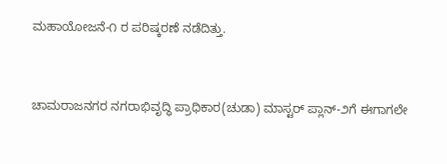ಮಹಾಯೋಜನೆ-೧ ರ ಪರಿಷ್ಕರಣೆ ನಡೆದಿತ್ತು.


ಚಾಮರಾಜನಗರ ನಗರಾಭಿವೃದ್ಧಿ ಪ್ರಾಧಿಕಾರ(ಚುಡಾ) ಮಾಸ್ಟರ್ ಪ್ಲಾನ್-೨ಗೆ ಈಗಾಗಲೇ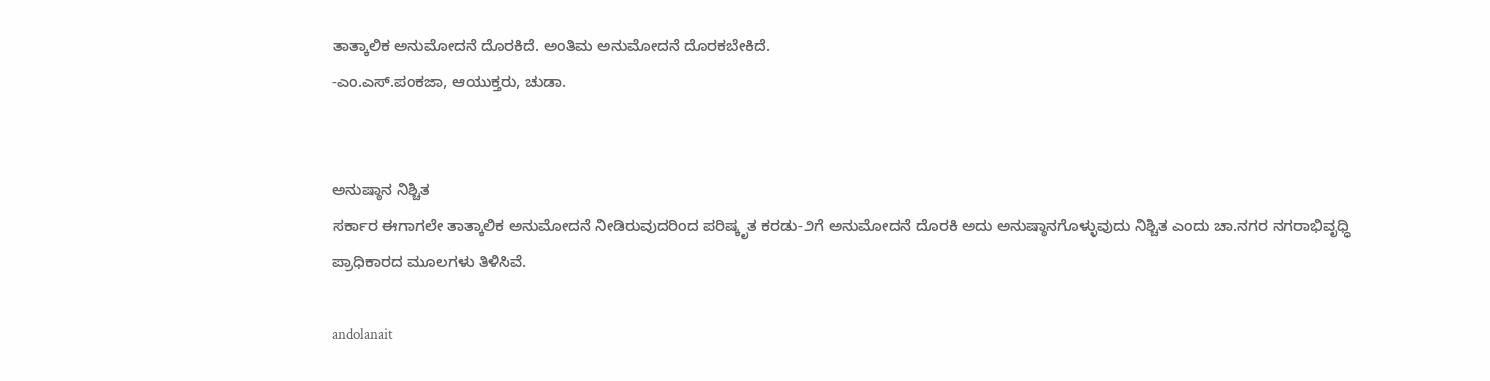ತಾತ್ಕಾಲಿಕ ಅನುಮೋದನೆ ದೊರಕಿದೆ. ಅಂತಿಮ ಅನುಮೋದನೆ ದೊರಕಬೇಕಿದೆ.
-ಎಂ.ಎಸ್.ಪಂಕಜಾ, ಆಯುಕ್ತರು, ಚುಡಾ.


ಅನುಷ್ಠಾನ ನಿಶ್ಚಿತ
ಸರ್ಕಾರ ಈಗಾಗಲೇ ತಾತ್ಕಾಲಿಕ ಅನುಮೋದನೆ ನೀಡಿರುವುದರಿಂದ ಪರಿಷ್ಕೃತ ಕರಡು-೨ಗೆ ಅನುಮೋದನೆ ದೊರಕಿ ಅದು ಅನುಷ್ಠಾನಗೊಳ್ಳುವುದು ನಿಶ್ಚಿತ ಎಂದು ಚಾ.ನಗರ ನಗರಾಭಿವೃಧ್ಧಿ ಪ್ರಾಧಿಕಾರದ ಮೂಲಗಳು ತಿಳಿಸಿವೆ.

andolanait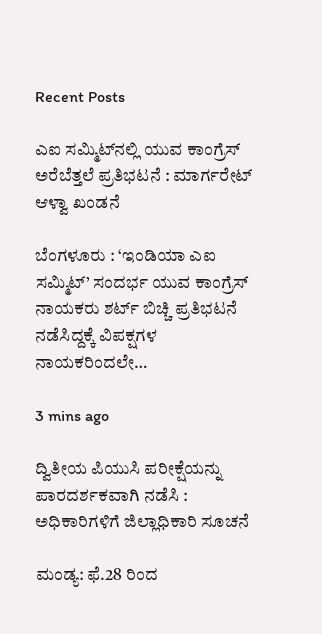Recent Posts

ಎಐ ಸಮ್ಮಿಟ್‌ನಲ್ಲಿ ಯುವ ಕಾಂಗ್ರೆಸ್ ಅರೆಬೆತ್ತಲೆ ಪ್ರತಿಭಟನೆ : ಮಾರ್ಗರೇಟ್ ಆಳ್ವಾ ಖಂಡನೆ

ಬೆಂಗಳೂರು : ‘ಇಂಡಿಯಾ ಎಐ ಸಮ್ಮಿಟ್’ ಸಂದರ್ಭ ಯುವ ಕಾಂಗ್ರೆಸ್ ನಾಯಕರು ಶರ್ಟ್ ಬಿಚ್ಚಿ ಪ್ರತಿಭಟನೆ ನಡೆಸಿದ್ದಕ್ಕೆ ವಿಪಕ್ಷಗಳ ನಾಯಕರಿಂದಲೇ…

3 mins ago

ದ್ವಿತೀಯ ಪಿಯುಸಿ ಪರೀಕ್ಷೆಯನ್ನು ಪಾರದರ್ಶಕವಾಗಿ ನಡೆಸಿ : ಅಧಿಕಾರಿಗಳಿಗೆ ಜಿಲ್ಲಾಧಿಕಾರಿ ಸೂಚನೆ

ಮಂಡ್ಯ: ಫೆ.28 ರಿಂದ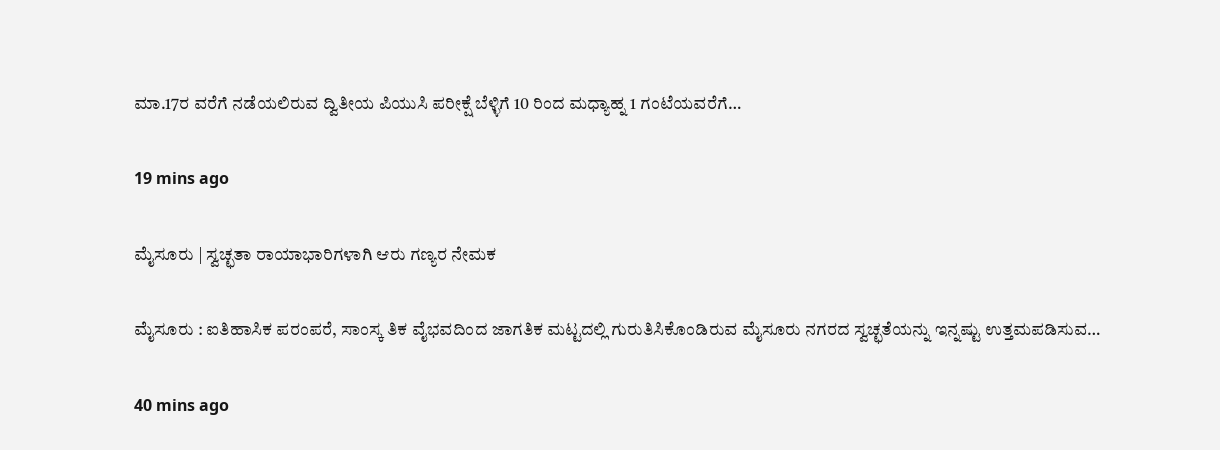ಮಾ.17ರ ವರೆಗೆ ನಡೆಯಲಿರುವ ದ್ವಿತೀಯ ಪಿಯುಸಿ ಪರೀಕ್ಷೆ ಬೆಳ್ಳಿಗೆ 10 ರಿಂದ ಮಧ್ಯಾಹ್ನ 1 ಗಂಟೆಯವರೆಗೆ…

19 mins ago

ಮೈಸೂರು | ಸ್ವಚ್ಛತಾ ರಾಯಾಭಾರಿಗಳಾಗಿ ಆರು ಗಣ್ಯರ ನೇಮಕ

ಮೈಸೂರು : ಐತಿಹಾಸಿಕ ಪರಂಪರೆ, ಸಾಂಸ್ಕ ತಿಕ ವೈಭವದಿಂದ ಜಾಗತಿಕ ಮಟ್ಟದಲ್ಲಿ ಗುರುತಿಸಿಕೊಂಡಿರುವ ಮೈಸೂರು ನಗರದ ಸ್ವಚ್ಛತೆಯನ್ನು ಇನ್ನಷ್ಟು ಉತ್ತಮಪಡಿಸುವ…

40 mins ago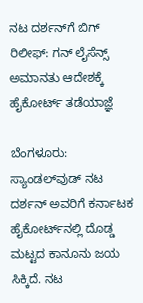ನಟ ದರ್ಶನ್‌ಗೆ ಬಿಗ್‌ ರಿಲೀಫ್‌: ಗನ್‌ ಲೈಸೆನ್ಸ್‌ ಅಮಾನತು ಆದೇಶಕ್ಕೆ ಹೈಕೋರ್ಟ್‌ ತಡೆಯಾಜ್ಞೆ

ಬೆಂಗಳೂರು: ಸ್ಯಾಂಡಲ್‌ವುಡ್‌ ನಟ ದರ್ಶನ್‌ ಅವರಿಗೆ ಕರ್ನಾಟಕ ಹೈಕೋರ್ಟ್‌ನಲ್ಲಿ ದೊಡ್ಡ ಮಟ್ಟದ ಕಾನೂನು ಜಯ ಸಿಕ್ಕಿದೆ. ನಟ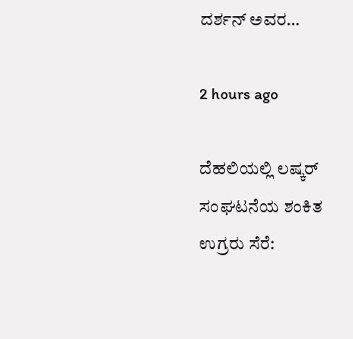ದರ್ಶನ್‌ ಅವರ…

2 hours ago

ದೆಹಲಿಯಲ್ಲಿ ಲಷ್ಕರ್‌ ಸಂಘಟನೆಯ ಶಂಕಿತ ಉಗ್ರರು ಸೆರೆ: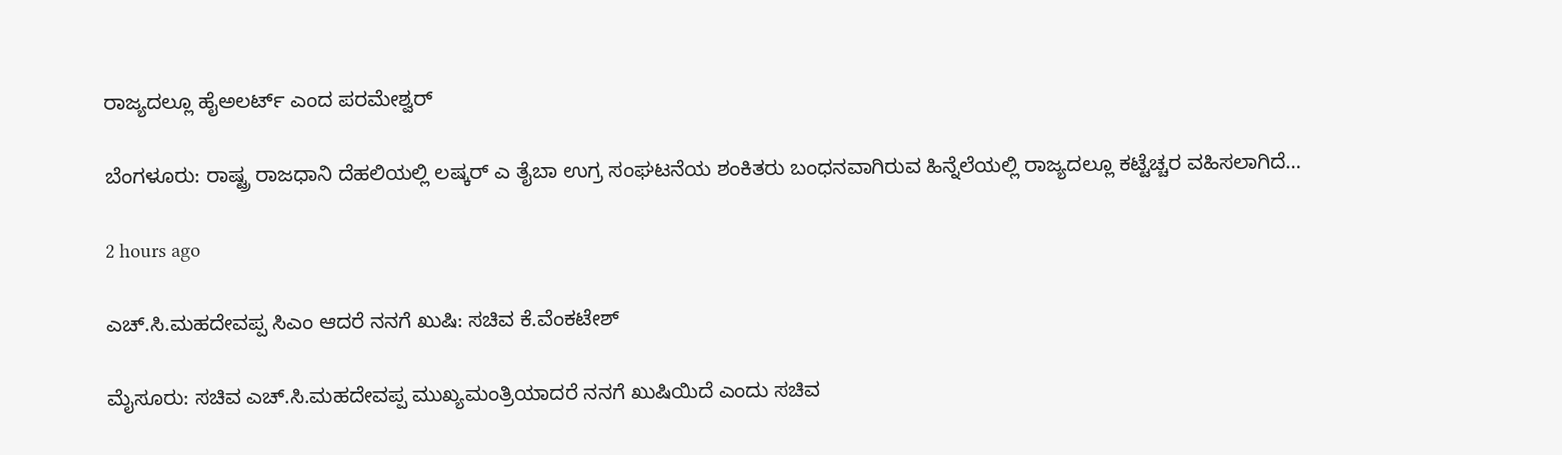ರಾಜ್ಯದಲ್ಲೂ ಹೈಅಲರ್ಟ್‌ ಎಂದ ಪರಮೇಶ್ವರ್‌

ಬೆಂಗಳೂರು: ರಾಷ್ಟ್ರ ರಾಜಧಾನಿ ದೆಹಲಿಯಲ್ಲಿ ಲಷ್ಕರ್‌ ಎ ತೈಬಾ ಉಗ್ರ ಸಂಘಟನೆಯ ಶಂಕಿತರು ಬಂಧನವಾಗಿರುವ ಹಿನ್ನೆಲೆಯಲ್ಲಿ ರಾಜ್ಯದಲ್ಲೂ ಕಟ್ಟೆಚ್ಚರ ವಹಿಸಲಾಗಿದೆ…

2 hours ago

ಎಚ್.ಸಿ.ಮಹದೇವಪ್ಪ ಸಿಎಂ ಆದರೆ ನನಗೆ ಖುಷಿ: ಸಚಿವ ಕೆ.ವೆಂಕಟೇಶ್‌

ಮೈಸೂರು: ಸಚಿವ ಎಚ್.ಸಿ.ಮಹದೇವಪ್ಪ ಮುಖ್ಯಮಂತ್ರಿಯಾದರೆ ನನಗೆ ಖುಷಿಯಿದೆ ಎಂದು ಸಚಿವ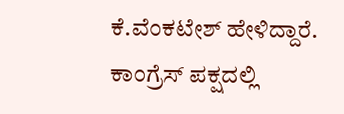ಕೆ.ವೆಂಕಟೇಶ್‌ ಹೇಳಿದ್ದಾರೆ. ಕಾಂಗ್ರೆಸ್‌ ಪಕ್ಷದಲ್ಲಿ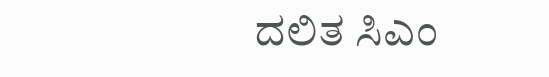ದಲಿತ ಸಿಎಂ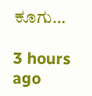ಕೂಗು…

3 hours ago